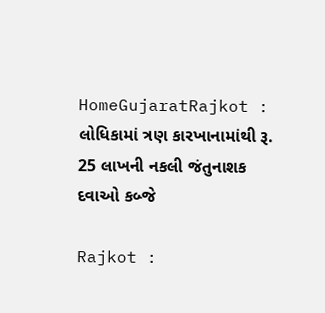HomeGujaratRajkot : લોધિકામાં ત્રણ કારખાનામાંથી રૂ. 25 લાખની નકલી જંતુનાશક દવાઓ કબ્જે

Rajkot :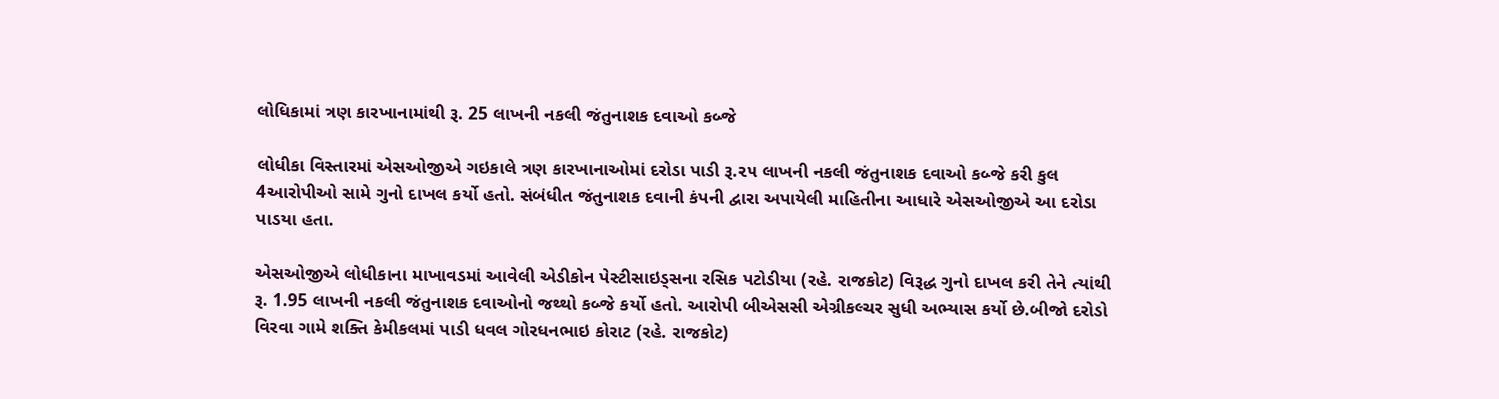લોધિકામાં ત્રણ કારખાનામાંથી રૂ. 25 લાખની નકલી જંતુનાશક દવાઓ કબ્જે

લોધીકા વિસ્તારમાં એસઓજીએ ગઇકાલે ત્રણ કારખાનાઓમાં દરોડા પાડી રૂ.૨૫ લાખની નકલી જંતુનાશક દવાઓ કબ્જે કરી કુલ 4આરોપીઓ સામે ગુનો દાખલ કર્યો હતો. સંબંધીત જંતુનાશક દવાની કંપની દ્વારા અપાયેલી માહિતીના આધારે એસઓજીએ આ દરોડા પાડયા હતા.

એસઓજીએ લોધીકાના માખાવડમાં આવેલી એડીકોન પેસ્ટીસાઇડ્સના રસિક પટોડીયા (રહે. રાજકોટ) વિરૂદ્ધ ગુનો દાખલ કરી તેને ત્યાંથી રૂ. 1.95 લાખની નકલી જંતુનાશક દવાઓનો જથ્થો કબ્જે કર્યો હતો. આરોપી બીએસસી એગ્રીકલ્ચર સુધી અભ્યાસ કર્યો છે.બીજો દરોડો વિરવા ગામે શક્તિ કેમીકલમાં પાડી ધવલ ગોરધનભાઇ કોરાટ (રહે. રાજકોટ)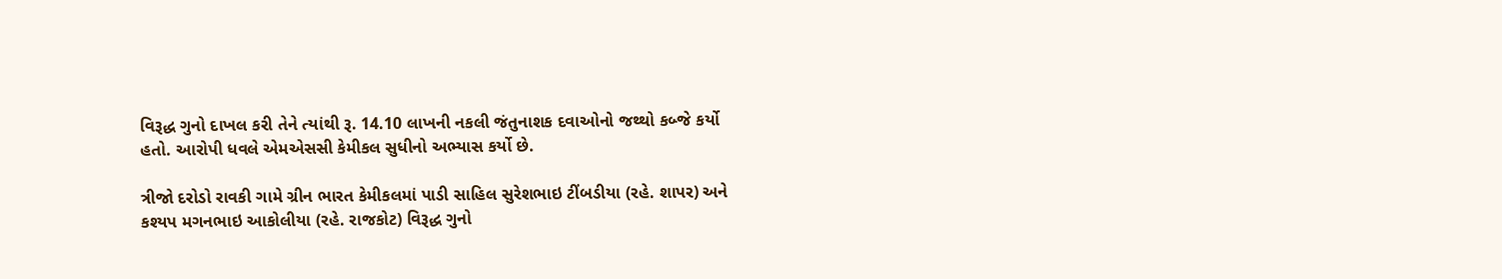વિરૂદ્ધ ગુનો દાખલ કરી તેને ત્યાંથી રૂ. 14.10 લાખની નકલી જંતુનાશક દવાઓનો જથ્થો કબ્જે કર્યો હતો. આરોપી ધવલે એમએસસી કેમીકલ સુધીનો અભ્યાસ કર્યો છે.

ત્રીજો દરોડો રાવકી ગામે ગ્રીન ભારત કેમીકલમાં પાડી સાહિલ સુરેશભાઇ ટીંબડીયા (રહે. શાપર) અને કશ્યપ મગનભાઇ આકોલીયા (રહે. રાજકોટ) વિરૂદ્ધ ગુનો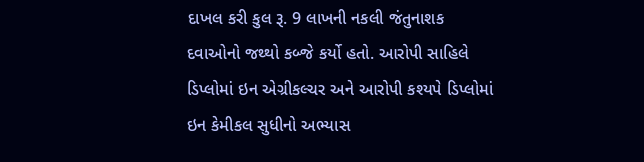દાખલ કરી કુલ રૂ. 9 લાખની નકલી જંતુનાશક દવાઓનો જથ્થો કબ્જે કર્યો હતો. આરોપી સાહિલે ડિપ્લોમાં ઇન એગ્રીકલ્ચર અને આરોપી કશ્યપે ડિપ્લોમાં ઇન કેમીકલ સુધીનો અભ્યાસ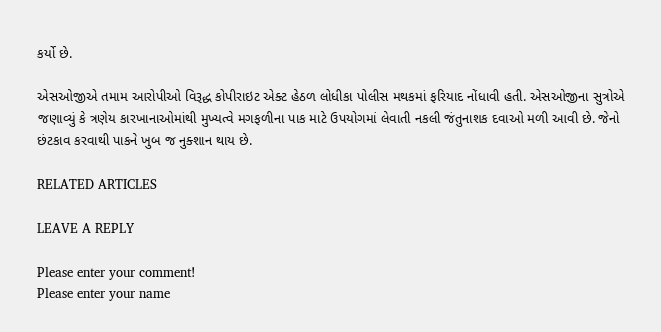કર્યો છે.

એસઓજીએ તમામ આરોપીઓ વિરૂદ્ધ કોપીરાઇટ એક્ટ હેઠળ લોધીકા પોલીસ મથકમાં ફરિયાદ નોંધાવી હતી. એસઓજીના સુત્રોએ જણાવ્યું કે ત્રણેય કારખાનાઓમાંથી મુખ્યત્વે મગફળીના પાક માટે ઉપયોગમાં લેવાતી નકલી જંતુનાશક દવાઓ મળી આવી છે. જેનો છંટકાવ કરવાથી પાકને ખુબ જ નુક્શાન થાય છે.

RELATED ARTICLES

LEAVE A REPLY

Please enter your comment!
Please enter your name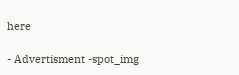here

- Advertisment -spot_img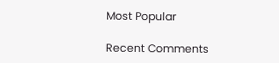Most Popular

Recent Comments